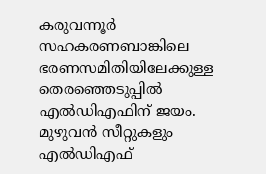കരുവന്നൂര്‍ സഹകരണബാങ്കിലെ ഭരണസമിതിയിലേക്കുള്ള തെരഞ്ഞെടുപ്പില്‍ എല്‍ഡിഎഫിന് ജയം. മുഴുവന്‍ സീറ്റുകളും എല്‍ഡിഎഫ്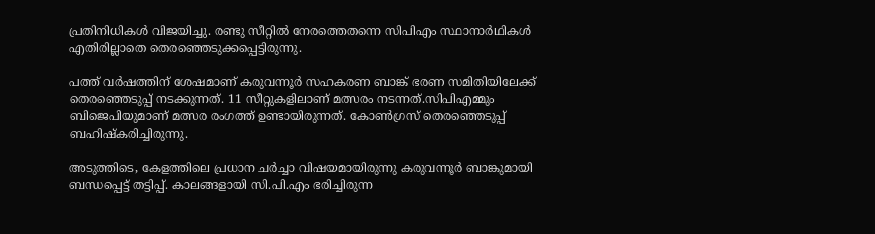പ്രതിനിധികള്‍ വിജയിച്ചു. രണ്ടു സീറ്റില്‍ നേരത്തെതന്നെ സിപിഎം സ്ഥാനാര്‍ഥികള്‍ എതിരില്ലാതെ തെരഞ്ഞെടുക്കപ്പെട്ടിരുന്നു.

പത്ത് വര്‍ഷത്തിന് ശേഷമാണ് കരുവന്നൂര്‍ സഹകരണ ബാങ്ക് ഭരണ സമിതിയിലേക്ക് തെരഞ്ഞെടുപ്പ് നടക്കുന്നത്. 11 സീറ്റുകളിലാണ് മത്സരം നടന്നത്.സിപിഎമ്മും ബിജെപിയുമാണ് മത്സര രംഗത്ത് ഉണ്ടായിരുന്നത്. കോണ്‍ഗ്രസ് തെരഞ്ഞെടുപ്പ് ബഹിഷ്‌കരിച്ചിരുന്നു.

അടുത്തിടെ, കേളത്തിലെ പ്രധാന ചര്‍ച്ചാ വിഷയമായിരുന്നു കരുവന്നൂര്‍ ബാങ്കുമായി ബന്ധപ്പെട്ട് തട്ടിപ്പ്. കാലങ്ങളായി സി.പി.എം ഭരിച്ചിരുന്ന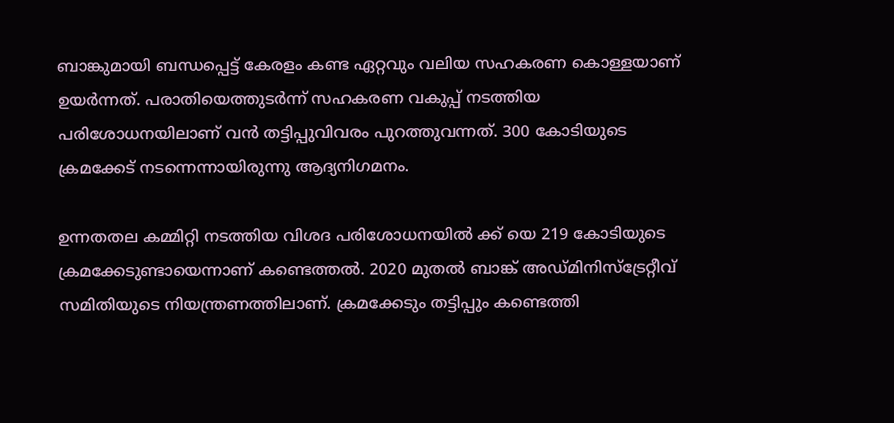ബാങ്കുമായി ബന്ധപ്പെട്ട് കേരളം കണ്ട ഏറ്റവും വലിയ സഹകരണ കൊള്ളയാണ് ഉയര്‍ന്നത്. പരാതിയെത്തുടര്‍ന്ന് സഹകരണ വകുപ്പ് നടത്തിയ പരിശോധനയിലാണ് വന്‍ തട്ടിപ്പുവിവരം പുറത്തുവന്നത്. 300 കോടിയുടെ ക്രമക്കേട് നടന്നെന്നായിരുന്നു ആദ്യനിഗമനം.

ഉന്നതതല കമ്മിറ്റി നടത്തിയ വിശദ പരിശോധനയില്‍ ക്ക് യെ 219 കോടിയുടെ ക്രമക്കേടുണ്ടായെന്നാണ് കണ്ടെത്തല്‍. 2020 മുതല്‍ ബാങ്ക് അഡ്മിനിസ്ട്രേറ്റീവ് സമിതിയുടെ നിയന്ത്രണത്തിലാണ്. ക്രമക്കേടും തട്ടിപ്പും കണ്ടെത്തി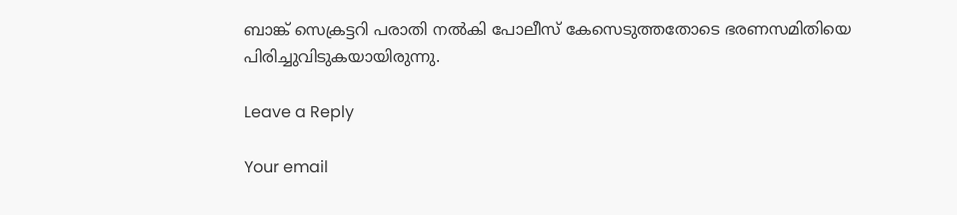ബാങ്ക് സെക്രട്ടറി പരാതി നല്‍കി പോലീസ് കേസെടുത്തതോടെ ഭരണസമിതിയെ പിരിച്ചുവിടുകയായിരുന്നു.

Leave a Reply

Your email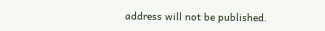address will not be published.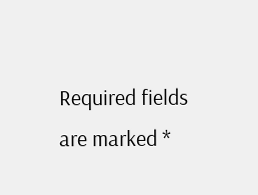Required fields are marked *